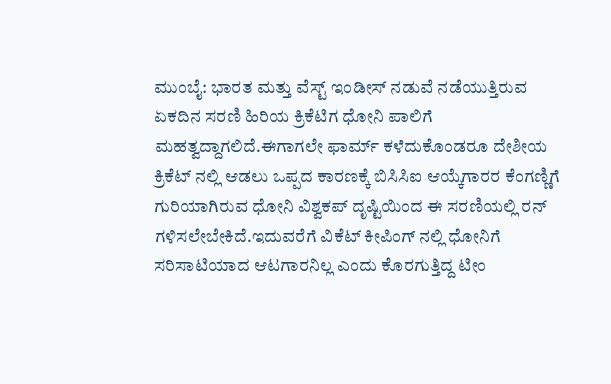ಮುಂಬೈ: ಭಾರತ ಮತ್ತು ವೆಸ್ಟ್ ಇಂಡೀಸ್ ನಡುವೆ ನಡೆಯುತ್ತಿರುವ ಏಕದಿನ ಸರಣಿ ಹಿರಿಯ ಕ್ರಿಕೆಟಿಗ ಧೋನಿ ಪಾಲಿಗೆ ಮಹತ್ವದ್ದಾಗಲಿದೆ.ಈಗಾಗಲೇ ಫಾರ್ಮ್ ಕಳೆದುಕೊಂಡರೂ ದೇಶೀಯ ಕ್ರಿಕೆಟ್ ನಲ್ಲಿ ಆಡಲು ಒಪ್ಪದ ಕಾರಣಕ್ಕೆ ಬಿಸಿಸಿಐ ಆಯ್ಕೆಗಾರರ ಕೆಂಗಣ್ಣಿಗೆ ಗುರಿಯಾಗಿರುವ ಧೋನಿ ವಿಶ್ವಕಪ್ ದೃಷ್ಟಿಯಿಂದ ಈ ಸರಣಿಯಲ್ಲಿ ರನ್ ಗಳಿಸಲೇಬೇಕಿದೆ.ಇದುವರೆಗೆ ವಿಕೆಟ್ ಕೀಪಿಂಗ್ ನಲ್ಲಿ ಧೋನಿಗೆ ಸರಿಸಾಟಿಯಾದ ಆಟಗಾರನಿಲ್ಲ ಎಂದು ಕೊರಗುತ್ತಿದ್ದ ಟೀಂ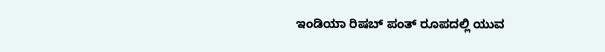ಇಂಡಿಯಾ ರಿಷಬ್ ಪಂತ್ ರೂಪದಲ್ಲಿ ಯುವ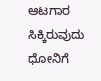ಆಟಗಾರ ಸಿಕ್ಕಿರುವುದು ಧೋನಿಗೆ